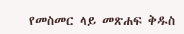የመስመር ላይ መጽሐፍ ቅዱስ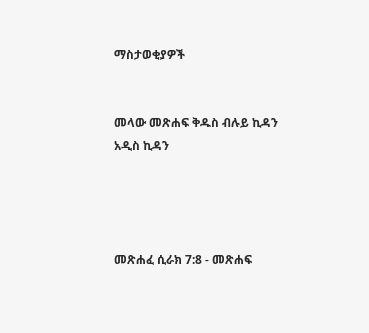ማስታወቂያዎች


መላው መጽሐፍ ቅዱስ ብሉይ ኪዳን አዲስ ኪዳን




መጽሐፈ ሲራክ 7:8 - መጽሐፍ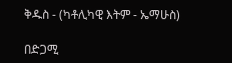ቅዱስ - (ካቶሊካዊ እትም - ኤማሁስ)

በድጋሚ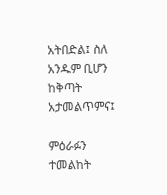አትበድል፤ ስለ አንዱም ቢሆን ከቅጣት አታመልጥምና፤

ምዕራፉን ተመልከት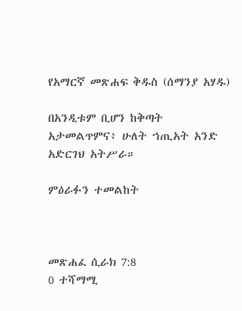የአማርኛ መጽሐፍ ቅዱስ (ሰማንያ አሃዱ)

በአንዲቱም ቢሆን ከቅጣት አታመልጥምና፥ ሁለት ኀጢአት አንድ አድርገህ አትሥራ።

ምዕራፉን ተመልከት



መጽሐፈ ሲራክ 7:8
0 ተሻማሚ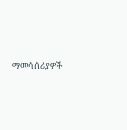ማመሳሰሪያዎች